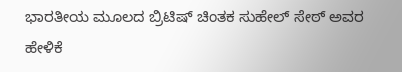ಭಾರತೀಯ ಮೂಲದ ಬ್ರಿಟಿಷ್ ಚಿಂತಕ ಸುಹೇಲ್ ಸೇಠ್ ಅವರ ಹೇಳಿಕೆ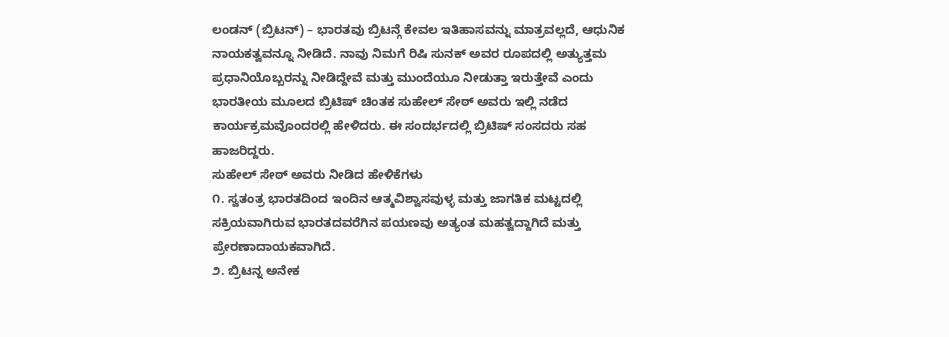ಲಂಡನ್ (ಬ್ರಿಟನ್) – ಭಾರತವು ಬ್ರಿಟನ್ಗೆ ಕೇವಲ ಇತಿಹಾಸವನ್ನು ಮಾತ್ರವಲ್ಲದೆ, ಆಧುನಿಕ ನಾಯಕತ್ವವನ್ನೂ ನೀಡಿದೆ. ನಾವು ನಿಮಗೆ ರಿಷಿ ಸುನಕ್ ಅವರ ರೂಪದಲ್ಲಿ ಅತ್ಯುತ್ತಮ ಪ್ರಧಾನಿಯೊಬ್ಬರನ್ನು ನೀಡಿದ್ದೇವೆ ಮತ್ತು ಮುಂದೆಯೂ ನೀಡುತ್ತಾ ಇರುತ್ತೇವೆ ಎಂದು ಭಾರತೀಯ ಮೂಲದ ಬ್ರಿಟಿಷ್ ಚಿಂತಕ ಸುಹೇಲ್ ಸೇಠ್ ಅವರು ಇಲ್ಲಿ ನಡೆದ ಕಾರ್ಯಕ್ರಮವೊಂದರಲ್ಲಿ ಹೇಳಿದರು. ಈ ಸಂದರ್ಭದಲ್ಲಿ ಬ್ರಿಟಿಷ್ ಸಂಸದರು ಸಹ ಹಾಜರಿದ್ದರು.
ಸುಹೇಲ್ ಸೇಠ್ ಅವರು ನೀಡಿದ ಹೇಳಿಕೆಗಳು
೧. ಸ್ವತಂತ್ರ ಭಾರತದಿಂದ ಇಂದಿನ ಆತ್ಮವಿಶ್ವಾಸವುಳ್ಳ ಮತ್ತು ಜಾಗತಿಕ ಮಟ್ಟದಲ್ಲಿ ಸಕ್ರಿಯವಾಗಿರುವ ಭಾರತದವರೆಗಿನ ಪಯಣವು ಅತ್ಯಂತ ಮಹತ್ವದ್ದಾಗಿದೆ ಮತ್ತು ಪ್ರೇರಣಾದಾಯಕವಾಗಿದೆ.
೨. ಬ್ರಿಟನ್ನ ಅನೇಕ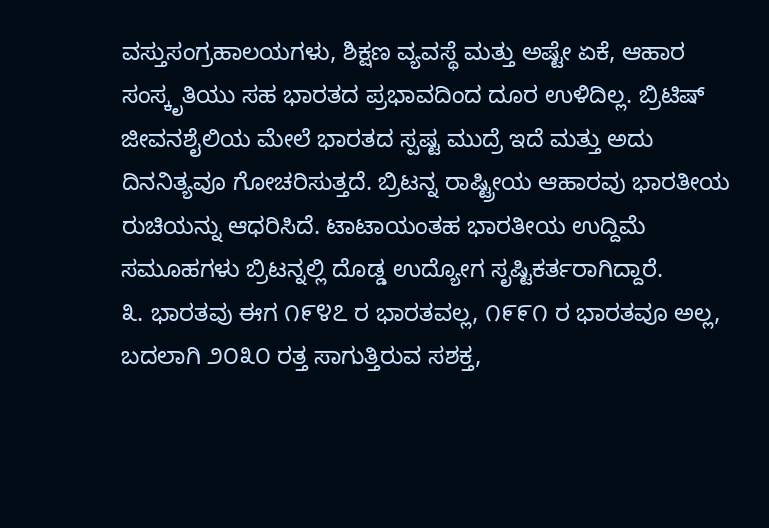ವಸ್ತುಸಂಗ್ರಹಾಲಯಗಳು, ಶಿಕ್ಷಣ ವ್ಯವಸ್ಥೆ ಮತ್ತು ಅಷ್ಟೇ ಏಕೆ, ಆಹಾರ ಸಂಸ್ಕೃತಿಯು ಸಹ ಭಾರತದ ಪ್ರಭಾವದಿಂದ ದೂರ ಉಳಿದಿಲ್ಲ. ಬ್ರಿಟಿಷ್ ಜೀವನಶೈಲಿಯ ಮೇಲೆ ಭಾರತದ ಸ್ಪಷ್ಟ ಮುದ್ರೆ ಇದೆ ಮತ್ತು ಅದು ದಿನನಿತ್ಯವೂ ಗೋಚರಿಸುತ್ತದೆ. ಬ್ರಿಟನ್ನ ರಾಷ್ಟ್ರೀಯ ಆಹಾರವು ಭಾರತೀಯ ರುಚಿಯನ್ನು ಆಧರಿಸಿದೆ. ಟಾಟಾಯಂತಹ ಭಾರತೀಯ ಉದ್ದಿಮೆ ಸಮೂಹಗಳು ಬ್ರಿಟನ್ನಲ್ಲಿ ದೊಡ್ಡ ಉದ್ಯೋಗ ಸೃಷ್ಟಿಕರ್ತರಾಗಿದ್ದಾರೆ.
೩. ಭಾರತವು ಈಗ ೧೯೪೭ ರ ಭಾರತವಲ್ಲ, ೧೯೯೧ ರ ಭಾರತವೂ ಅಲ್ಲ, ಬದಲಾಗಿ ೨೦೩೦ ರತ್ತ ಸಾಗುತ್ತಿರುವ ಸಶಕ್ತ,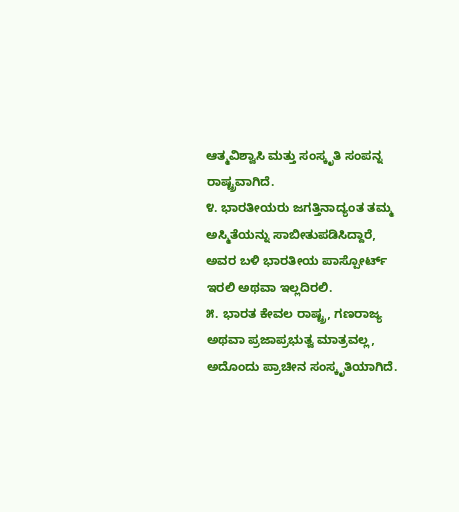ಆತ್ಮವಿಶ್ವಾಸಿ ಮತ್ತು ಸಂಸ್ಕೃತಿ ಸಂಪನ್ನ ರಾಷ್ಟ್ರವಾಗಿದೆ.
೪. ಭಾರತೀಯರು ಜಗತ್ತಿನಾದ್ಯಂತ ತಮ್ಮ ಅಸ್ಮಿತೆಯನ್ನು ಸಾಬೀತುಪಡಿಸಿದ್ದಾರೆ, ಅವರ ಬಳಿ ಭಾರತೀಯ ಪಾಸ್ಪೋರ್ಟ್ ಇರಲಿ ಅಥವಾ ಇಲ್ಲದಿರಲಿ.
೫. ಭಾರತ ಕೇವಲ ರಾಷ್ಟ್ರ, ಗಣರಾಜ್ಯ ಅಥವಾ ಪ್ರಜಾಪ್ರಭುತ್ವ ಮಾತ್ರವಲ್ಲ, ಅದೊಂದು ಪ್ರಾಚೀನ ಸಂಸ್ಕೃತಿಯಾಗಿದೆ.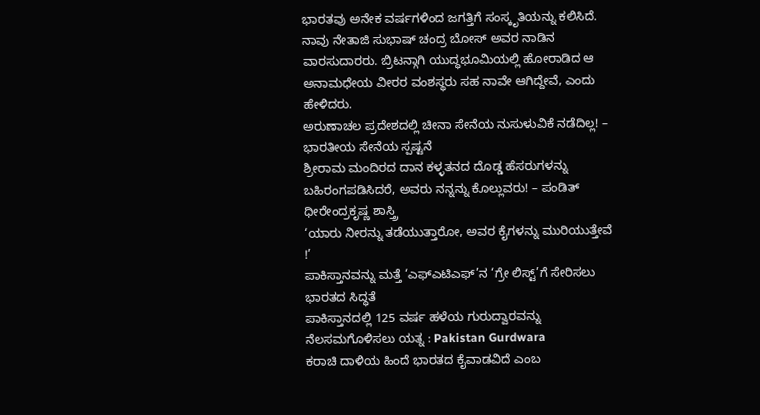ಭಾರತವು ಅನೇಕ ವರ್ಷಗಳಿಂದ ಜಗತ್ತಿಗೆ ಸಂಸ್ಕೃತಿಯನ್ನು ಕಲಿಸಿದೆ. ನಾವು ನೇತಾಜಿ ಸುಭಾಷ್ ಚಂದ್ರ ಬೋಸ್ ಅವರ ನಾಡಿನ ವಾರಸುದಾರರು. ಬ್ರಿಟನ್ಗಾಗಿ ಯುದ್ಧಭೂಮಿಯಲ್ಲಿ ಹೋರಾಡಿದ ಆ ಅನಾಮಧೇಯ ವೀರರ ವಂಶಸ್ಥರು ಸಹ ನಾವೇ ಆಗಿದ್ದೇವೆ, ಎಂದು ಹೇಳಿದರು.
ಅರುಣಾಚಲ ಪ್ರದೇಶದಲ್ಲಿ ಚೀನಾ ಸೇನೆಯ ನುಸುಳುವಿಕೆ ನಡೆದಿಲ್ಲ! – ಭಾರತೀಯ ಸೇನೆಯ ಸ್ಪಷ್ಟನೆ
ಶ್ರೀರಾಮ ಮಂದಿರದ ದಾನ ಕಳ್ಳತನದ ದೊಡ್ಡ ಹೆಸರುಗಳನ್ನು ಬಹಿರಂಗಪಡಿಸಿದರೆ, ಅವರು ನನ್ನನ್ನು ಕೊಲ್ಲುವರು! – ಪಂಡಿತ್ ಧೀರೇಂದ್ರಕೃಷ್ಣ ಶಾಸ್ತ್ರಿ
‘ಯಾರು ನೀರನ್ನು ತಡೆಯುತ್ತಾರೋ, ಅವರ ಕೈಗಳನ್ನು ಮುರಿಯುತ್ತೇವೆ !’
ಪಾಕಿಸ್ತಾನವನ್ನು ಮತ್ತೆ ‘ಎಫ್ಎಟಿಎಫ್’ನ ‘ಗ್ರೇ ಲಿಸ್ಟ್’ಗೆ ಸೇರಿಸಲು ಭಾರತದ ಸಿದ್ಧತೆ
ಪಾಕಿಸ್ತಾನದಲ್ಲಿ 125 ವರ್ಷ ಹಳೆಯ ಗುರುದ್ವಾರವನ್ನು ನೆಲಸಮಗೊಳಿಸಲು ಯತ್ನ : Pakistan Gurdwara
ಕರಾಚಿ ದಾಳಿಯ ಹಿಂದೆ ಭಾರತದ ಕೈವಾಡವಿದೆ ಎಂಬ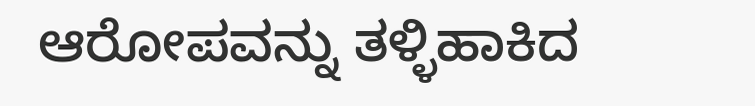ಆರೋಪವನ್ನು ತಳ್ಳಿಹಾಕಿದ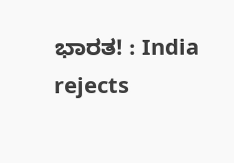ಭಾರತ! : India rejects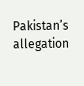Pakistan’s allegation